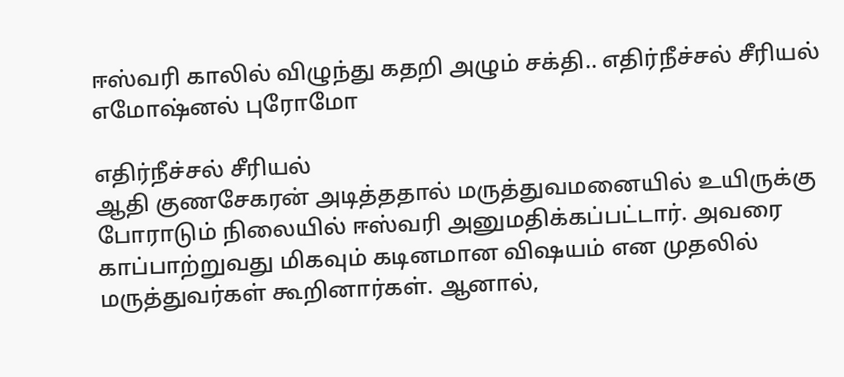ஈஸ்வரி காலில் விழுந்து கதறி அழும் சக்தி.. எதிர்நீச்சல் சீரியல் எமோஷ்னல் புரோமோ

எதிர்நீச்சல் சீரியல்
ஆதி குணசேகரன் அடித்ததால் மருத்துவமனையில் உயிருக்கு போராடும் நிலையில் ஈஸ்வரி அனுமதிக்கப்பட்டார். அவரை காப்பாற்றுவது மிகவும் கடினமான விஷயம் என முதலில் மருத்துவர்கள் கூறினார்கள். ஆனால்,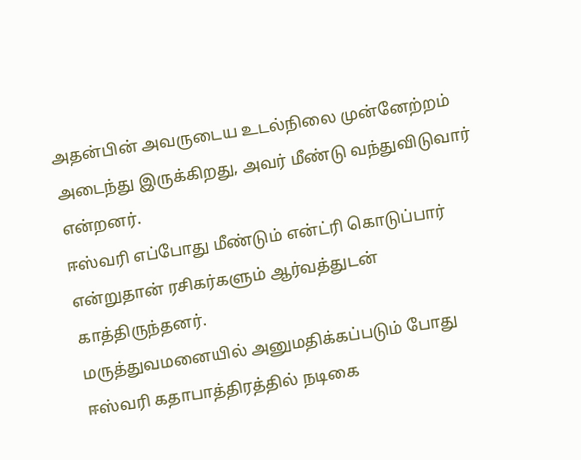அதன்பின் அவருடைய உடல்நிலை முன்னேற்றம் அடைந்து இருக்கிறது, அவர் மீண்டு வந்துவிடுவார் என்றனர்.
ஈஸ்வரி எப்போது மீண்டும் என்ட்ரி கொடுப்பார் என்றுதான் ரசிகர்களும் ஆர்வத்துடன் காத்திருந்தனர்.
மருத்துவமனையில் அனுமதிக்கப்படும் போது ஈஸ்வரி கதாபாத்திரத்தில் நடிகை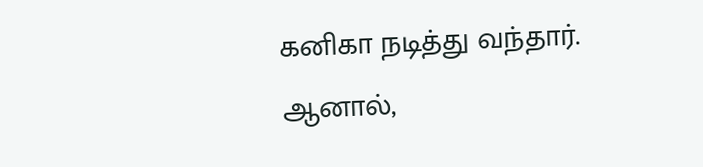கனிகா நடித்து வந்தார். ஆனால்,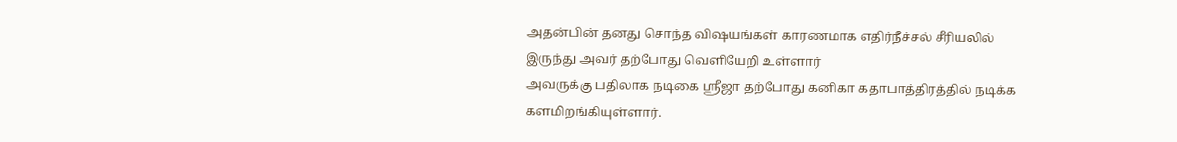அதன்பின் தனது சொந்த விஷயங்கள் காரணமாக எதிர்நீச்சல் சீரியலில் இருந்து அவர் தற்போது வெளியேறி உள்ளார்
அவருக்கு பதிலாக நடிகை ஸ்ரீஜா தற்போது கனிகா கதாபாத்திரத்தில் நடிக்க களமிறங்கியுள்ளார்.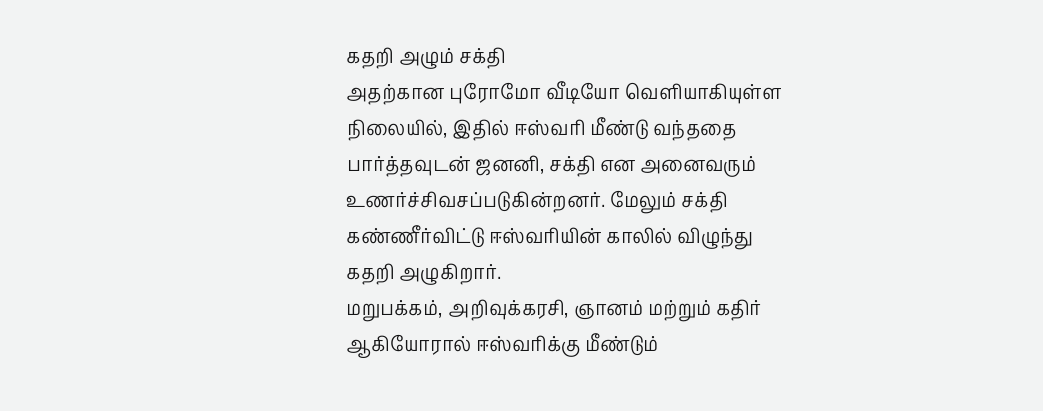கதறி அழும் சக்தி
அதற்கான புரோமோ வீடியோ வெளியாகியுள்ள நிலையில், இதில் ஈஸ்வரி மீண்டு வந்ததை பார்த்தவுடன் ஜனனி, சக்தி என அனைவரும் உணர்ச்சிவசப்படுகின்றனர். மேலும் சக்தி கண்ணீர்விட்டு ஈஸ்வரியின் காலில் விழுந்து கதறி அழுகிறார்.
மறுபக்கம், அறிவுக்கரசி, ஞானம் மற்றும் கதிர் ஆகியோரால் ஈஸ்வரிக்கு மீண்டும்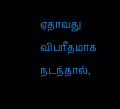ஏதாவது விபரீதமாக நடந்தால்,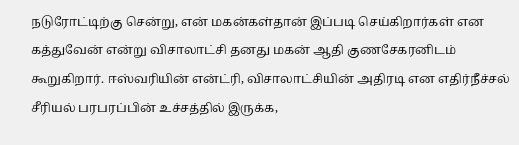நடுரோட்டிற்கு சென்று, என் மகன்கள்தான் இப்படி செய்கிறார்கள் என கத்துவேன் என்று விசாலாட்சி தனது மகன் ஆதி குணசேகரனிடம் கூறுகிறார். ஈஸ்வரியின் என்ட்ரி, விசாலாட்சியின் அதிரடி என எதிர்நீச்சல் சீரியல் பரபரப்பின் உச்சத்தில் இருக்க,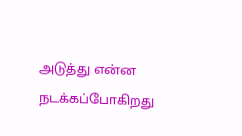அடுத்து என்ன நடக்கப்போகிறது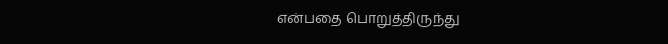என்பதை பொறுத்திருந்து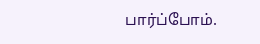பார்ப்போம்.